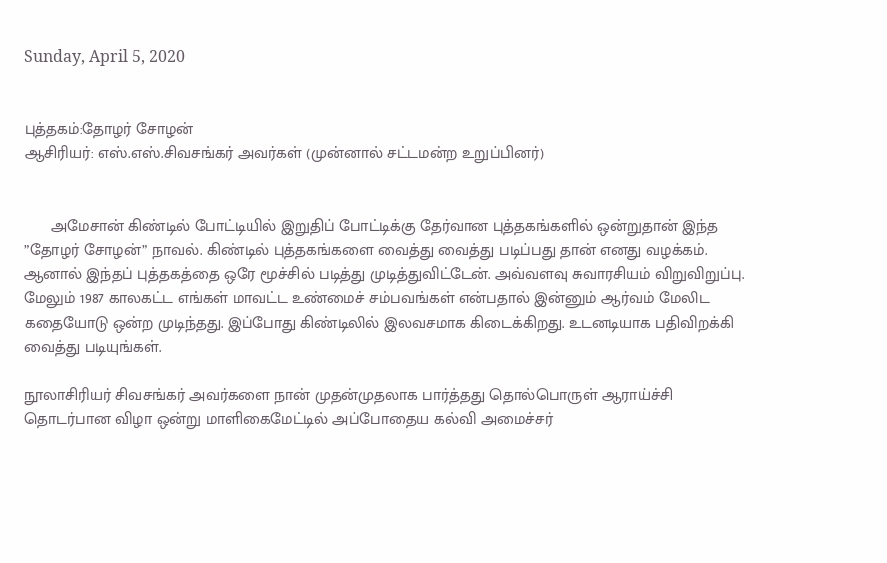Sunday, April 5, 2020


புத்தகம்:தோழர் சோழன்
ஆசிரியர்: எஸ்.எஸ்.சிவசங்கர் அவர்கள் (முன்னால் சட்டமன்ற உறுப்பினர்)


      அமேசான் கிண்டில் போட்டியில் இறுதிப் போட்டிக்கு தேர்வான புத்தகங்களில் ஒன்றுதான் இந்த ”தோழர் சோழன்” நாவல். கிண்டில் புத்தகங்களை வைத்து வைத்து படிப்பது தான் எனது வழக்கம். ஆனால் இந்தப் புத்தகத்தை ஒரே மூச்சில் படித்து முடித்துவிட்டேன். அவ்வளவு சுவாரசியம் விறுவிறுப்பு. மேலும் 1987 காலகட்ட எங்கள் மாவட்ட உண்மைச் சம்பவங்கள் என்பதால் இன்னும் ஆர்வம் மேலிட கதையோடு ஒன்ற முடிந்தது. இப்போது கிண்டிலில் இலவசமாக கிடைக்கிறது. உடனடியாக பதிவிறக்கி வைத்து படியுங்கள்.

நூலாசிரியர் சிவசங்கர் அவர்களை நான் முதன்முதலாக பார்த்தது தொல்பொருள் ஆராய்ச்சி தொடர்பான விழா ஒன்று மாளிகைமேட்டில் அப்போதைய கல்வி அமைச்சர்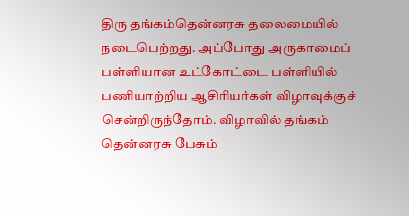திரு தங்கம்தென்னரசு தலைமையில் நடைபெற்றது. அப்போது அருகாமைப் பள்ளியான உட்கோட்டை பள்ளியில் பணியாற்றிய ஆசிரியர்கள் விழாவுக்குச் சென்றிருந்தோம். விழாவில் தங்கம் தென்னரசு பேசும்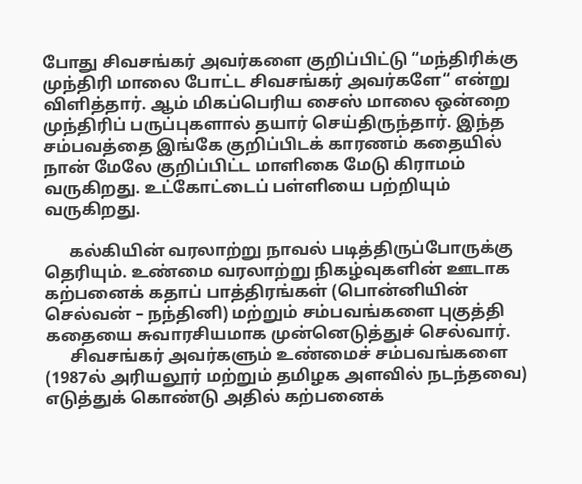போது சிவசங்கர் அவர்களை குறிப்பிட்டு “மந்திரிக்கு முந்திரி மாலை போட்ட சிவசங்கர் அவர்களே“ என்று விளித்தார். ஆம் மிகப்பெரிய சைஸ் மாலை ஒன்றை முந்திரிப் பருப்புகளால் தயார் செய்திருந்தார். இந்த சம்பவத்தை இங்கே குறிப்பிடக் காரணம் கதையில் நான் மேலே குறிப்பிட்ட மாளிகை மேடு கிராமம் வருகிறது. உட்கோட்டைப் பள்ளியை பற்றியும் வருகிறது.

      கல்கியின் வரலாற்று நாவல் படித்திருப்போருக்கு தெரியும். உண்மை வரலாற்று நிகழ்வுகளின் ஊடாக கற்பனைக் கதாப் பாத்திரங்கள் (பொன்னியின் செல்வன் – நந்தினி) மற்றும் சம்பவங்களை புகுத்தி கதையை சுவாரசியமாக முன்னெடுத்துச் செல்வார்.
      சிவசங்கர் அவர்களும் உண்மைச் சம்பவங்களை (1987ல் அரியலூர் மற்றும் தமிழக அளவில் நடந்தவை) எடுத்துக் கொண்டு அதில் கற்பனைக்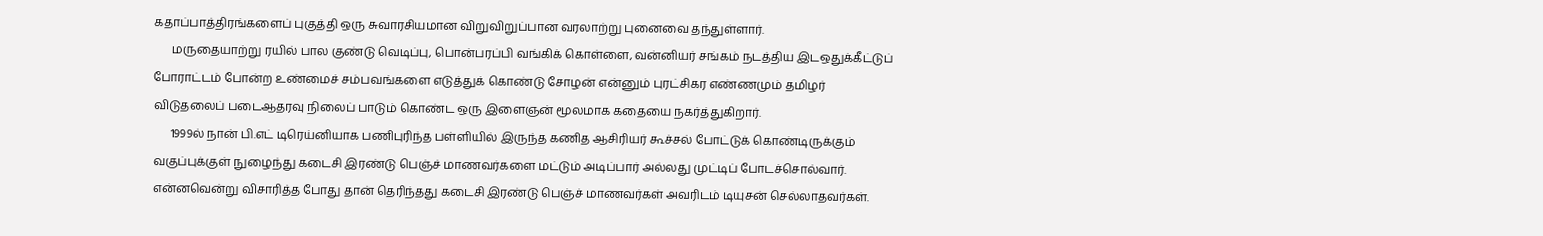கதாப்பாத்திரங்களைப் புகுத்தி ஒரு சுவாரசியமான விறுவிறுப்பான வரலாற்று புனைவை தந்துள்ளார்.
      மருதையாற்று ரயில் பால குண்டு வெடிப்பு, பொன்பரப்பி வங்கிக் கொள்ளை, வன்னியர் சங்கம் நடத்திய இடஒதுக்கீட்டுப் போராட்டம் போன்ற உண்மைச் சம்பவங்களை எடுத்துக் கொண்டு சோழன் என்னும் புரட்சிகர எண்ணமும் தமிழர் விடுதலைப் படைஆதரவு நிலைப் பாடும் கொண்ட ஒரு இளைஞன் மூலமாக கதையை நகர்த்துகிறார்.
      1999ல் நான் பி.எட் டிரெய்னியாக பணிபுரிந்த பள்ளியில் இருந்த கணித ஆசிரியர் கூச்சல் போட்டுக் கொண்டிருக்கும் வகுப்புக்குள் நுழைந்து கடைசி இரண்டு பெஞ்ச் மாணவர்களை மட்டும் அடிப்பார் அல்லது முட்டிப் போடச்சொல்வார். என்னவென்று விசாரித்த போது தான் தெரிந்தது கடைசி இரண்டு பெஞ்ச் மாணவர்கள் அவரிடம் டியுசன் செல்லாதவர்கள்.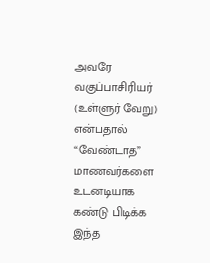அவரே வகுப்பாசிரியர் (உள்ளுர் வேறு) என்பதால் “வேண்டாத” மாணவர்களை உடனடியாக கண்டு பிடிக்க இந்த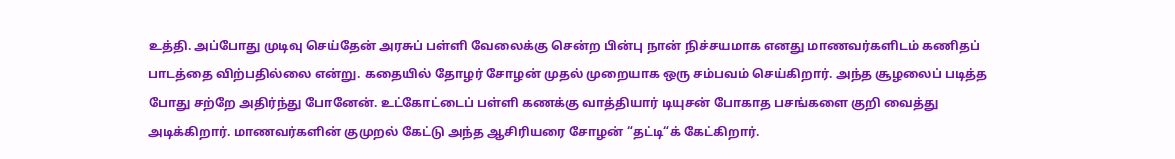உத்தி. அப்போது முடிவு செய்தேன் அரசுப் பள்ளி வேலைக்கு சென்ற பின்பு நான் நிச்சயமாக எனது மாணவர்களிடம் கணிதப் பாடத்தை விற்பதில்லை என்று. கதையில் தோழர் சோழன் முதல் முறையாக ஒரு சம்பவம் செய்கிறார். அந்த சூழலைப் படித்த போது சற்றே அதிர்ந்து போனேன். உட்கோட்டைப் பள்ளி கணக்கு வாத்தியார் டியுசன் போகாத பசங்களை குறி வைத்து அடிக்கிறார். மாணவர்களின் குமுறல் கேட்டு அந்த ஆசிரியரை சோழன் “தட்டி“க் கேட்கிறார்.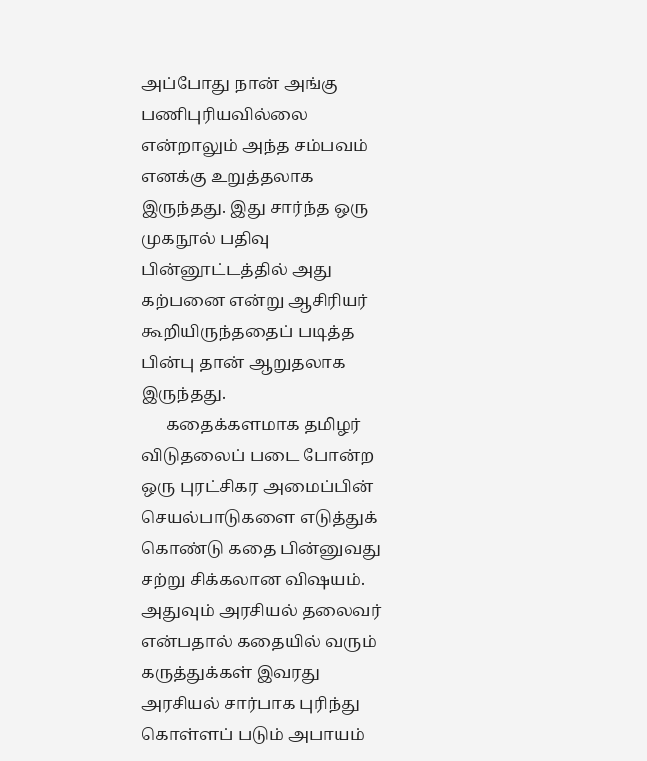அப்போது நான் அங்கு பணிபுரியவில்லை என்றாலும் அந்த சம்பவம் எனக்கு உறுத்தலாக இருந்தது. இது சார்ந்த ஒரு முகநூல் பதிவு பின்னூட்டத்தில் அது கற்பனை என்று ஆசிரியர் கூறியிருந்ததைப் படித்த பின்பு தான் ஆறுதலாக இருந்தது.
      கதைக்களமாக தமிழர் விடுதலைப் படை போன்ற ஒரு புரட்சிகர அமைப்பின் செயல்பாடுகளை எடுத்துக் கொண்டு கதை பின்னுவது சற்று சிக்கலான விஷயம். அதுவும் அரசியல் தலைவர் என்பதால் கதையில் வரும் கருத்துக்கள் இவரது அரசியல் சார்பாக புரிந்து கொள்ளப் படும் அபாயம்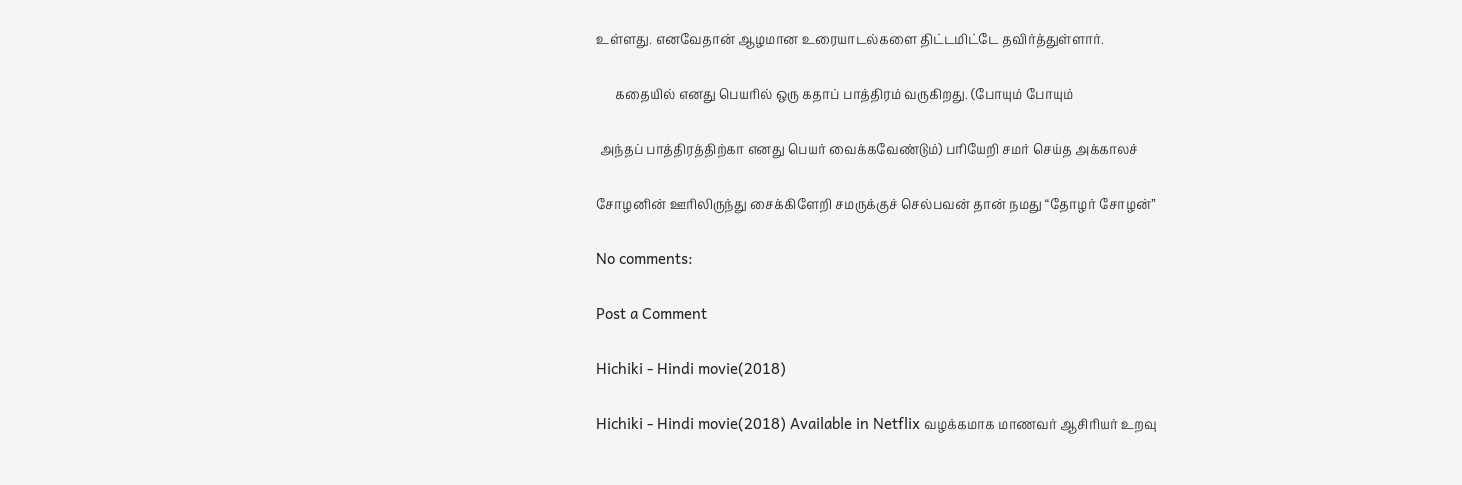உள்ளது. எனவேதான் ஆழமான உரையாடல்களை திட்டமிட்டே தவிர்த்துள்ளார்.

      கதையில் எனது பெயரில் ஒரு கதாப் பாத்திரம் வருகிறது. (போயும் போயும்

 அந்தப் பாத்திரத்திற்கா எனது பெயர் வைக்கவேண்டும்) பரியேறி சமர் செய்த அக்காலச்

சோழனின் ஊரிலிருந்து சைக்கிளேறி சமருக்குச் செல்பவன் தான் நமது “தோழர் சோழன்”

No comments:

Post a Comment

Hichiki - Hindi movie(2018)

Hichiki - Hindi movie(2018) Available in Netflix வழக்கமாக மாணவர் ஆசிரியர் உறவு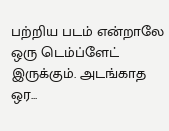பற்றிய படம் என்றாலே ஒரு டெம்ப்ளேட் இருக்கும். அடங்காத ஒர...